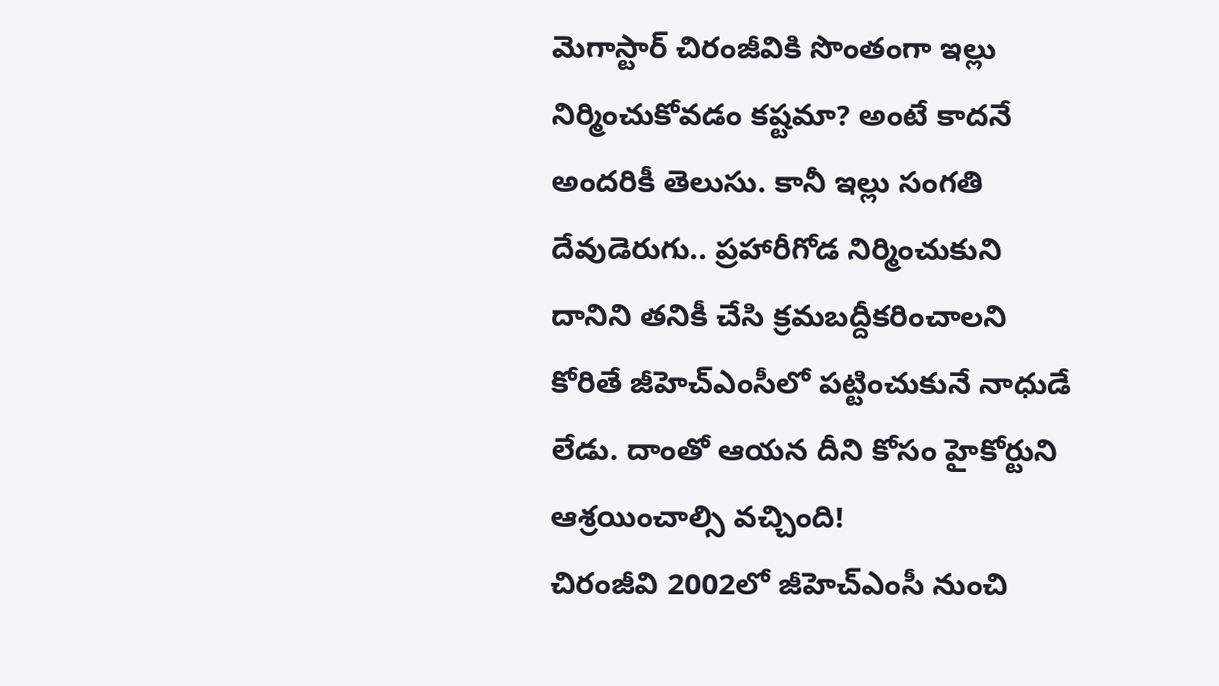మెగాస్టార్ చిరంజీవికి సొంతంగా ఇల్లు నిర్మించుకోవడం కష్టమా? అంటే కాదనే అందరికీ తెలుసు. కానీ ఇల్లు సంగతి దేవుడెరుగు.. ప్రహారీగోడ నిర్మించుకుని దానిని తనికీ చేసి క్రమబద్దీకరించాలని కోరితే జీహెచ్ఎంసీలో పట్టించుకునే నాధుడే లేడు. దాంతో ఆయన దీని కోసం హైకోర్టుని ఆశ్రయించాల్సి వచ్చింది!
చిరంజీవి 2002లో జీహెచ్ఎంసీ నుంచి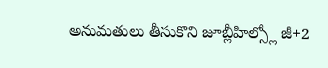అనుమతులు తీసుకొని జూబ్లీహిల్స్లో జీ+2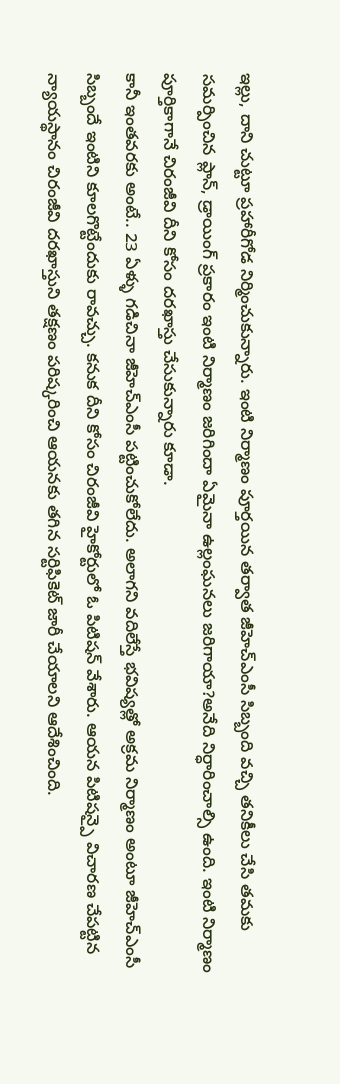ఇల్లు, దాని చుట్టూ ప్రహారీగోడ నిర్మించుకున్నారు. ఇంటి నిర్మాణం పూర్తయిన తర్వాత జీహెచ్ఎంసీ సిబ్బంది వచ్చి తనికీలు చేసి తమకు సమర్పించిన ప్లాన్, డ్రాయింగ్ ప్రకారం ఇంటి నిర్మాణం జరిగిందా ఏమైనా ఉల్లంఘనలు జరిగాయా?అనేది నిర్ధారించాల్సి ఉంది. ఇంటి నిర్మాణం పూర్తికాగానే చిరంజీవి దీని కోసం దరఖాస్తు చేసుకున్నారు కూడా.
కానీ ఇంతవరకు అంటే.. 23 ఏళ్ళు గడిచినా జీహెచ్ఎంసీ పట్టించుకోలేదు. అలాగని వదిలేస్తే భవిష్యత్లో అక్రమ నిర్మాణం అంటూ జీహెచ్ఎంసీ సిబ్బందే ఇంటిని కూలగొట్టేందుకు రావచ్చు. కనుక దీని కోసం చిరంజీవి హైకోర్టులో ఓ పిటిషన్ వేశారు. ఆయన పిటిషన్పై విచారణ చేపట్టిన న్యాయస్థానం చిరంజీవి దరఖాస్తుని తక్షణం పరిష్కరించి ఆయనకు తగిన సర్టిఫికెట్ జారీ చేయాలని ఆదేశించింది.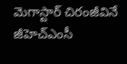మెగాస్టార్ చిరంజీవినే జీహెచ్ఎంసీ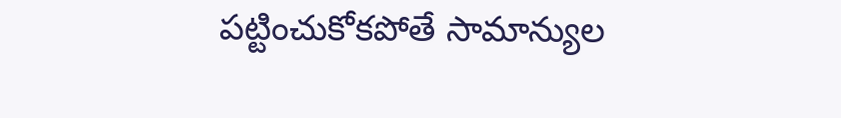పట్టించుకోకపోతే సామాన్యుల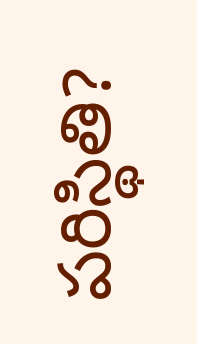పరిస్థితి?